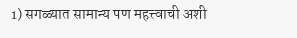1) सगळ्यात सामान्य पण महत्त्वाची अशी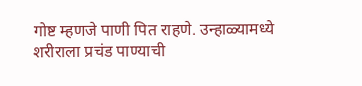गोष्ट म्हणजे पाणी पित राहणे. उन्हाळ्यामध्ये शरीराला प्रचंड पाण्याची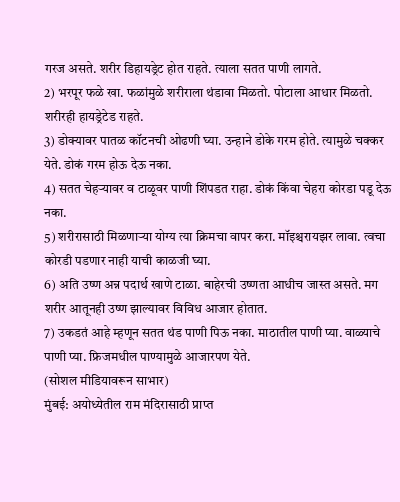गरज असते. शरीर डिहायड्रेट होत राहते. त्याला सतत पाणी लागते.
2) भरपूर फळे खा. फळांमुळे शरीराला थंडावा मिळतो. पोटाला आधार मिळतो. शरीरही हायड्रेटेड राहते.
3) डोक्यावर पातळ कॉटनची ओढणी घ्या. उन्हाने डोके गरम होते. त्यामुळे चक्कर येते. डोकं गरम होऊ देऊ नका.
4) सतत चेहऱ्यावर व टाळूवर पाणी शिंपडत राहा. डोकं किंवा चेहरा कोरडा पडू देऊ नका.
5) शरीरासाठी मिळणाऱ्या योग्य त्या क्रिमचा वापर करा. मॉइश्चरायझर लावा. त्वचा कोरडी पडणार नाही याची काळजी घ्या.
6) अति उष्ण अन्न पदार्थ खाणे टाळा. बाहेरची उष्णता आधीच जास्त असते. मग शरीर आतूनही उष्ण झाल्यावर विविध आजार होतात.
7) उकडतं आहे म्हणून सतत थंड पाणी पिऊ नका. माठातील पाणी प्या. वाळ्याचे पाणी प्या. फ्रिजमधील पाण्यामुळे आजारपण येते.
(सोशल मीडियावरून साभार)
मुंबई: अयोध्येतील राम मंदिरासाठी प्राप्त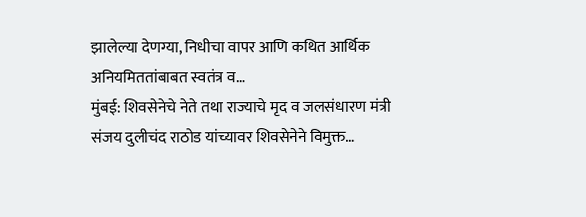झालेल्या देणग्या, निधीचा वापर आणि कथित आर्थिक अनियमिततांबाबत स्वतंत्र व…
मुंबई: शिवसेनेचे नेते तथा राज्याचे मृद व जलसंधारण मंत्री संजय दुलीचंद राठोड यांच्यावर शिवसेनेने विमुक्त…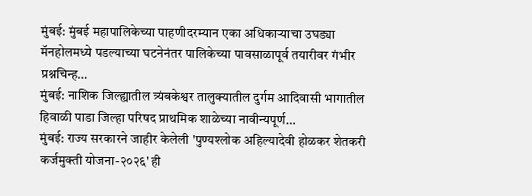मुंबई: मुंबई महापालिकेच्या पाहणीदरम्यान एका अधिकाऱ्याचा उघड्या मॅनहोलमध्ये पडल्याच्या घटनेनंतर पालिकेच्या पावसाळापूर्व तयारीवर गंभीर प्रश्नचिन्ह…
मुंबई: नाशिक जिल्ह्यातील त्र्यंबकेश्वर तालुक्यातील दुर्गम आदिवासी भागातील हिवाळी पाडा जिल्हा परिषद प्राथमिक शाळेच्या नावीन्यपूर्ण…
मुंबई: राज्य सरकारने जाहीर केलेली 'पुण्यश्लोक अहिल्यादेवी होळकर शेतकरी कर्जमुक्ती योजना-२०२६' ही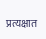प्रत्यक्षात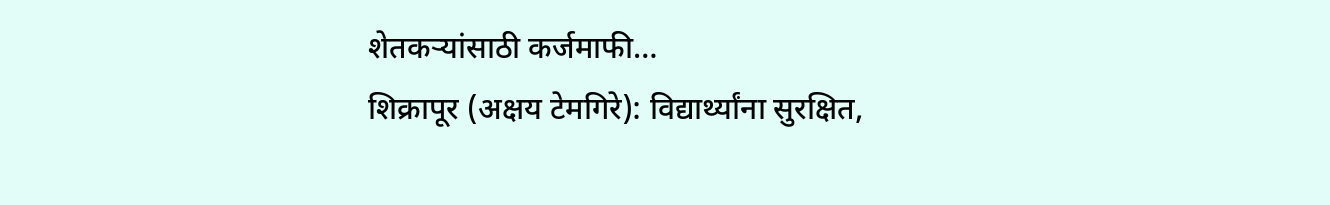शेतकऱ्यांसाठी कर्जमाफी…
शिक्रापूर (अक्षय टेमगिरे): विद्यार्थ्यांना सुरक्षित,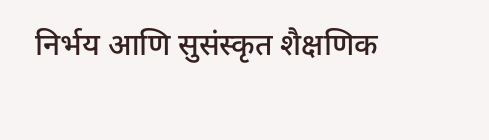निर्भय आणि सुसंस्कृत शैक्षणिक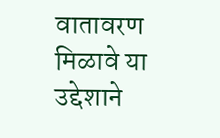वातावरण मिळावे या उद्देशाने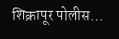शिक्रापूर पोलीस…